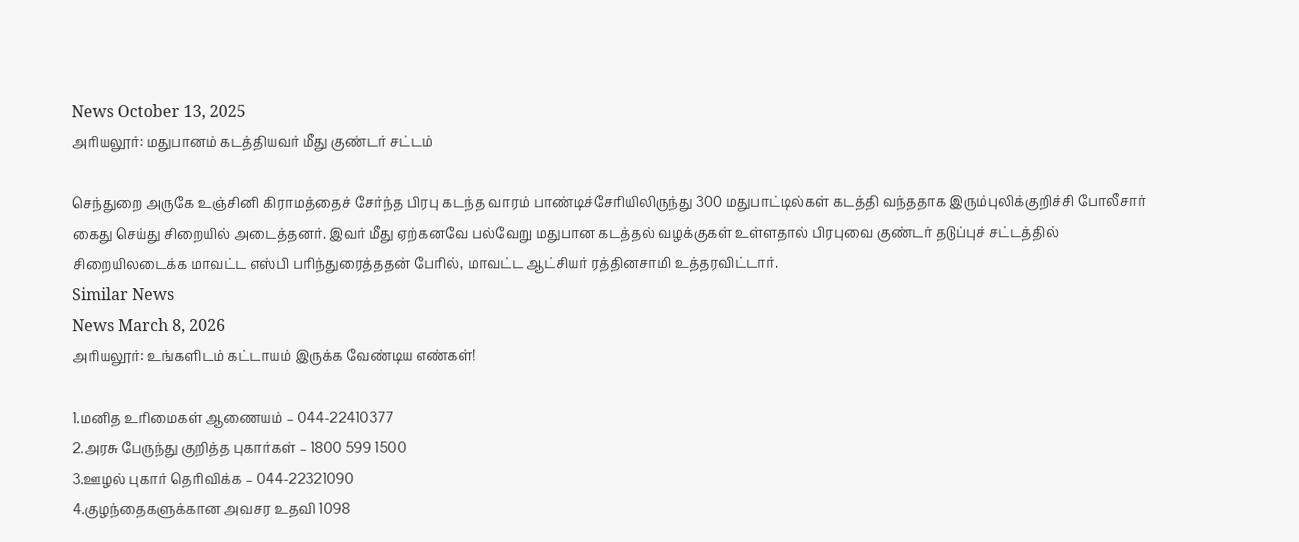News October 13, 2025
அரியலூர்: மதுபானம் கடத்தியவர் மீது குண்டர் சட்டம்

செந்துறை அருகே உஞ்சினி கிராமத்தைச் சேர்ந்த பிரபு கடந்த வாரம் பாண்டிச்சேரியிலிருந்து 300 மதுபாட்டில்கள் கடத்தி வந்ததாக இரும்புலிக்குறிச்சி போலீசார் கைது செய்து சிறையில் அடைத்தனர். இவர் மீது ஏற்கனவே பல்வேறு மதுபான கடத்தல் வழக்குகள் உள்ளதால் பிரபுவை குண்டர் தடுப்புச் சட்டத்தில் சிறையிலடைக்க மாவட்ட எஸ்பி பரிந்துரைத்ததன் பேரில், மாவட்ட ஆட்சியர் ரத்தினசாமி உத்தரவிட்டார்.
Similar News
News March 8, 2026
அரியலூர்: உங்களிடம் கட்டாயம் இருக்க வேண்டிய எண்கள்!

1.மனித உரிமைகள் ஆணையம் – 044-22410377
2.அரசு பேருந்து குறித்த புகார்கள் – 1800 599 1500
3.ஊழல் புகார் தெரிவிக்க – 044-22321090
4.குழந்தைகளுக்கான அவசர உதவி 1098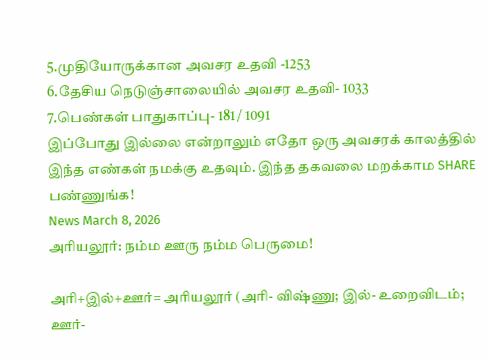5.முதியோருக்கான அவசர உதவி -1253
6.தேசிய நெடுஞ்சாலையில் அவசர உதவி- 1033
7.பெண்கள் பாதுகாப்பு- 181 / 1091
இப்போது இல்லை என்றாலும் எதோ ஒரு அவசரக் காலத்தில் இந்த எண்கள் நமக்கு உதவும். இந்த தகவலை மறக்காம SHARE பண்ணுங்க!
News March 8, 2026
அரியலூர்: நம்ம ஊரு நம்ம பெருமை!

அரி+இல்+ஊர்= அரியலூர் (அரி- விஷ்ணு; இல்- உறைவிடம்; ஊர்-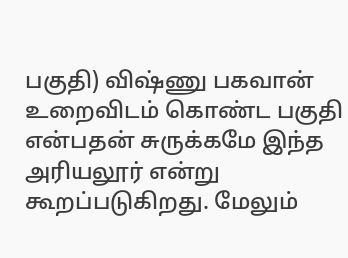பகுதி) விஷ்ணு பகவான் உறைவிடம் கொண்ட பகுதி என்பதன் சுருக்கமே இந்த அரியலூர் என்று கூறப்படுகிறது. மேலும்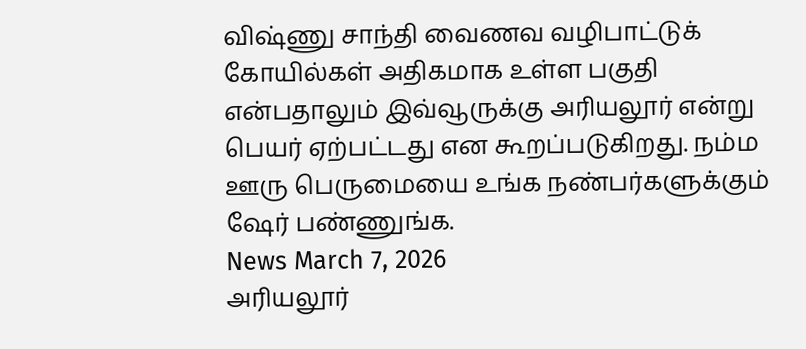விஷ்ணு சாந்தி வைணவ வழிபாட்டுக் கோயில்கள் அதிகமாக உள்ள பகுதி என்பதாலும் இவ்வூருக்கு அரியலூர் என்று பெயர் ஏற்பட்டது என கூறப்படுகிறது. நம்ம ஊரு பெருமையை உங்க நண்பர்களுக்கும் ஷேர் பண்ணுங்க.
News March 7, 2026
அரியலூர்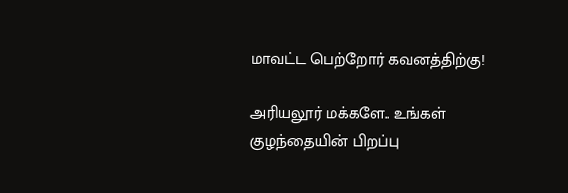மாவட்ட பெற்றோர் கவனத்திற்கு!

அரியலூர் மக்களே.. உங்கள் குழந்தையின் பிறப்பு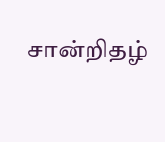சான்றிதழ்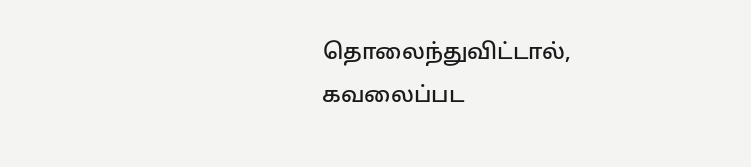தொலைந்துவிட்டால், கவலைப்பட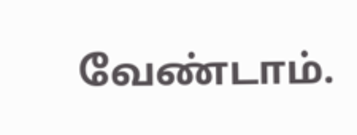வேண்டாம்.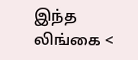இந்த லிங்கை <